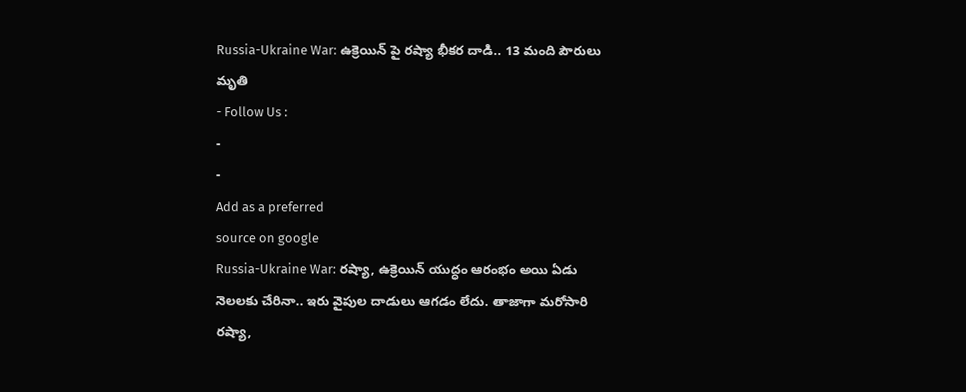Russia-Ukraine War: ఉక్రెయిన్ పై రష్యా భీకర దాడి.. 13 మంది పౌరులు మృతి
- Follow Us :
-
-
Add as a preferred
source on google
Russia-Ukraine War: రష్యా, ఉక్రెయిన్ యుద్ధం ఆరంభం అయి ఏడు నెలలకు చేరినా.. ఇరు వైపుల దాడులు ఆగడం లేదు. తాజాగా మరోసారి రష్యా,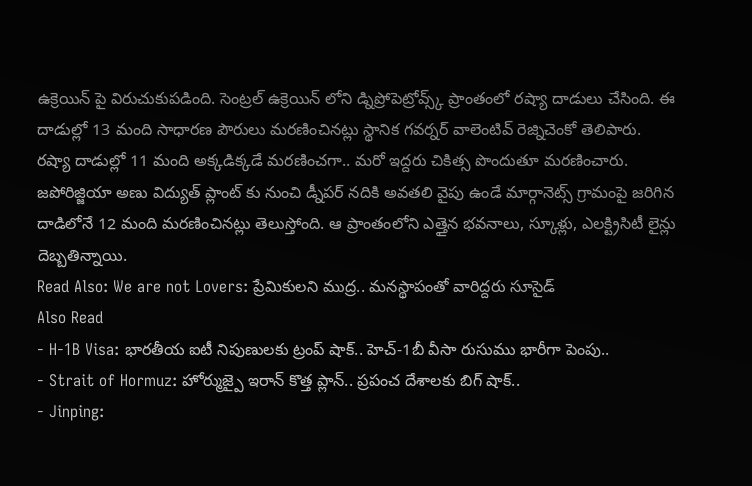ఉక్రెయిన్ పై విరుచుకుపడింది. సెంట్రల్ ఉక్రెయిన్ లోని డ్నిప్రోపెట్రోవ్స్క్ ప్రాంతంలో రష్యా దాడులు చేసింది. ఈ దాడుల్లో 13 మంది సాధారణ పౌరులు మరణించినట్లు స్థానిక గవర్నర్ వాలెంటివ్ రెజ్నిచెంకో తెలిపారు. రష్యా దాడుల్లో 11 మంది అక్కడిక్కడే మరణించగా.. మరో ఇద్దరు చికిత్స పొందుతూ మరణించారు. జపోరిజ్జియా అణు విద్యుత్ ప్లాంట్ కు నుంచి డ్నీపర్ నదికి అవతలి వైపు ఉండే మార్గానెట్స్ గ్రామంపై జరిగిన దాడిలోనే 12 మంది మరణించినట్లు తెలుస్తోంది. ఆ ప్రాంతంలోని ఎత్తైన భవనాలు, స్కూళ్లు, ఎలక్ట్రిసిటీ లైన్లు దెబ్బతిన్నాయి.
Read Also: We are not Lovers: ప్రేమికులని ముద్ర.. మనస్థాపంతో వారిద్దరు సూసైడ్
Also Read
- H-1B Visa: భారతీయ ఐటీ నిపుణులకు ట్రంప్ షాక్.. హెచ్-1బీ వీసా రుసుము భారీగా పెంపు..
- Strait of Hormuz: హోర్ముజ్పై ఇరాన్ కొత్త ప్లాన్.. ప్రపంచ దేశాలకు బిగ్ షాక్..
- Jinping: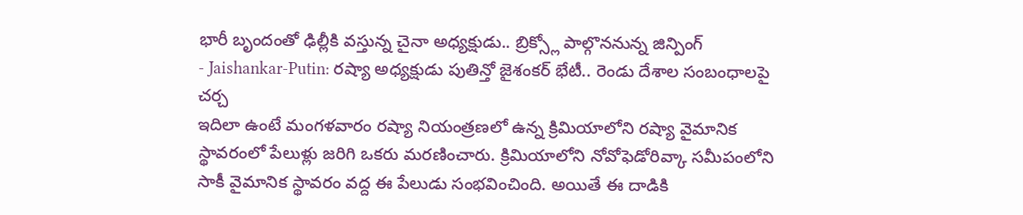భారీ బృందంతో ఢిల్లీకి వస్తున్న చైనా అధ్యక్షుడు.. బ్రిక్స్లో పాల్గొననున్న జిన్పింగ్
- Jaishankar-Putin: రష్యా అధ్యక్షుడు పుతిన్తో జైశంకర్ భేటీ.. రెండు దేశాల సంబంధాలపై చర్చ
ఇదిలా ఉంటే మంగళవారం రష్యా నియంత్రణలో ఉన్న క్రిమియాలోని రష్యా వైమానిక స్థావరంలో పేలుళ్లు జరిగి ఒకరు మరణించారు. క్రిమియాలోని నోవోఫెడోరివ్కా సమీపంలోని సాకీ వైమానిక స్థావరం వద్ద ఈ పేలుడు సంభవించింది. అయితే ఈ దాడికి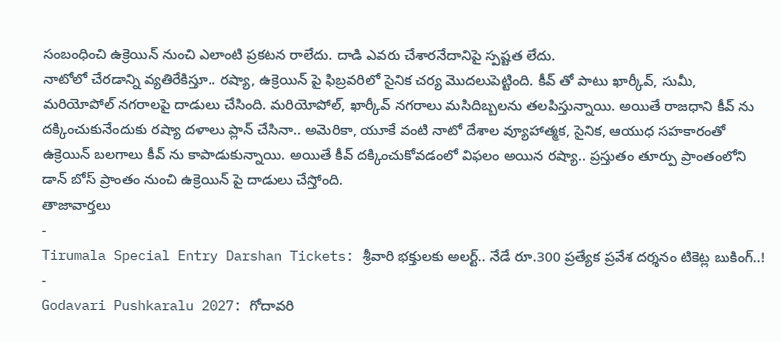సంబంధించి ఉక్రెయిన్ నుంచి ఎలాంటి ప్రకటన రాలేదు. దాడి ఎవరు చేశారనేదానిపై స్పష్టత లేదు.
నాటోలో చేరడాన్ని వ్యతిరేకిస్తూ.. రష్యా, ఉక్రెయిన్ పై ఫిబ్రవరిలో సైనిక చర్య మొదలుపెట్టింది. కీవ్ తో పాటు ఖార్కీవ్, సుమీ, మరియోపోల్ నగరాలపై దాడులు చేసింది. మరియోపోల్, ఖార్కీవ్ నగరాలు మసిదిబ్బలను తలపిస్తున్నాయి. అయితే రాజధాని కీవ్ ను దక్కించుకునేందుకు రష్యా దళాలు ప్లాన్ చేసినా.. అమెరికా, యూకే వంటి నాటో దేశాల వ్యూహాత్మక, సైనిక, ఆయుధ సహకారంతో ఉక్రెయిన్ బలగాలు కీవ్ ను కాపాడుకున్నాయి. అయితే కీవ్ దక్కించుకోవడంలో విఫలం అయిన రష్యా.. ప్రస్తుతం తూర్పు ప్రాంతంలోని డాన్ బోస్ ప్రాంతం నుంచి ఉక్రెయిన్ పై దాడులు చేస్తోంది.
తాజావార్తలు
-
Tirumala Special Entry Darshan Tickets: శ్రీవారి భక్తులకు అలర్ట్.. నేడే రూ.300 ప్రత్యేక ప్రవేశ దర్శనం టికెట్ల బుకింగ్..!
-
Godavari Pushkaralu 2027: గోదావరి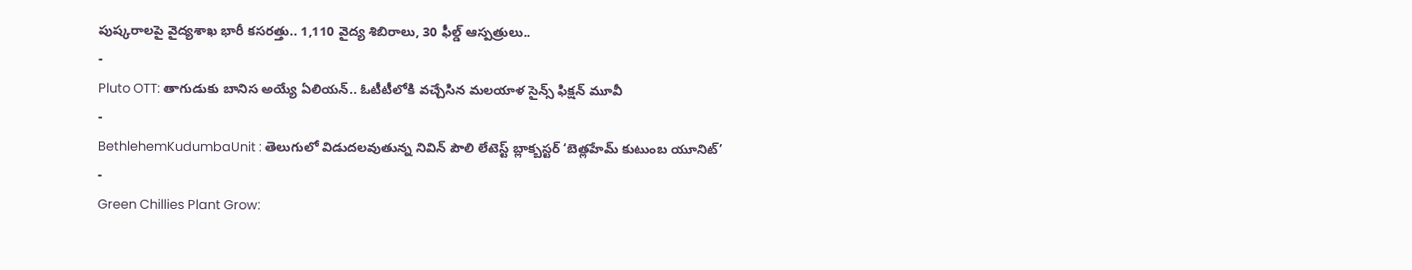పుష్కరాలపై వైద్యశాఖ భారీ కసరత్తు.. 1,110 వైద్య శిబిరాలు, 30 ఫీల్డ్ ఆస్పత్రులు..
-
Pluto OTT: తాగుడుకు బానిస అయ్యే ఏలియన్.. ఓటీటీలోకి వచ్చేసిన మలయాళ సైన్స్ ఫిక్షన్ మూవీ
-
BethlehemKudumbaUnit : తెలుగులో విడుదలవుతున్న నివిన్ పౌలి లేటెస్ట్ బ్లాక్బస్టర్ ‘బెత్లహేమ్ కుటుంబ యూనిట్’
-
Green Chillies Plant Grow: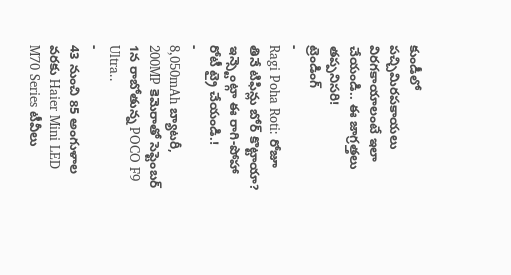కుండీలో పచ్చిమిరపకాయలు విరగకాయాలంటే ఇలా చేయండి.. ఈ జాగ్రత్తలు తప్పనిసరి!
ట్రెండింగ్
-
Ragi Poha Roti: రోజూ తినే టిఫిన్లు బోర్ కొట్టాయా? ఇన్స్టెంట్గా ఈ రాగి-పోహా రోటీ ట్రై చేయండి.!
-
8,050mAh బ్యాటరీ, 200MP కెమెరాతో సెప్టెంబర్ 1న రాబోతున్న POCO F9 Ultra..
-
43 నుంచి 85 అంగుళాల వరకు Haier Mini LED M70 Series టీవీలు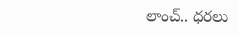లాంచ్.. ధరలు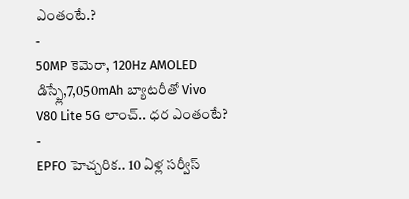ఎంతంటే.?
-
50MP కెమెరా, 120Hz AMOLED డిస్ప్లే,7,050mAh బ్యాటరీతో Vivo V80 Lite 5G లాంచ్.. ధర ఎంతంటే?
-
EPFO హెచ్చరిక.. 10 ఏళ్ల సర్వీస్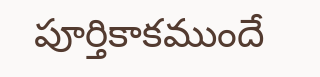పూర్తికాకముందే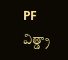PF విత్డ్రా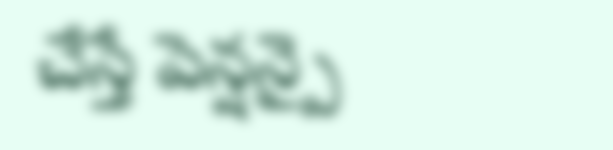చేస్తే పెన్షన్పై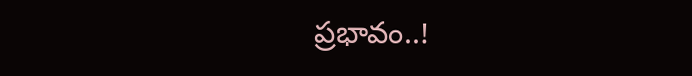ప్రభావం..!